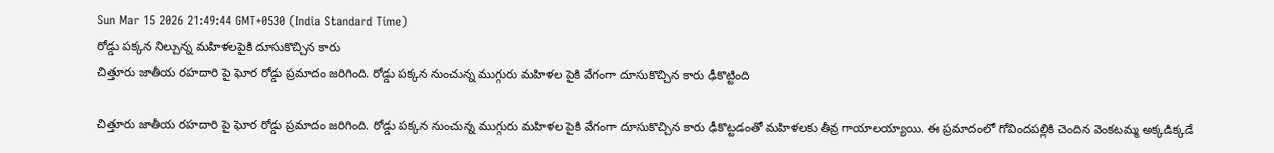Sun Mar 15 2026 21:49:44 GMT+0530 (India Standard Time)
రోడ్డు పక్కన నిల్చున్న మహిళలపైకి దూసుకొచ్చిన కారు
చిత్తూరు జాతీయ రహదారి పై ఘోర రోడ్డు ప్రమాదం జరిగింది. రోడ్డు పక్కన నుంచున్న ముగ్గురు మహిళల పైకి వేగంగా దూసుకొచ్చిన కారు ఢీకొట్టింది

చిత్తూరు జాతీయ రహదారి పై ఘోర రోడ్డు ప్రమాదం జరిగింది. రోడ్డు పక్కన నుంచున్న ముగ్గురు మహిళల పైకి వేగంగా దూసుకొచ్చిన కారు ఢీకొట్టడంతో మహిళలకు తీవ్ర గాయాలయ్యాయి. ఈ ప్రమాదంలో గోవిందపల్లికి చెందిన వెంకటమ్మ అక్కడిక్కడే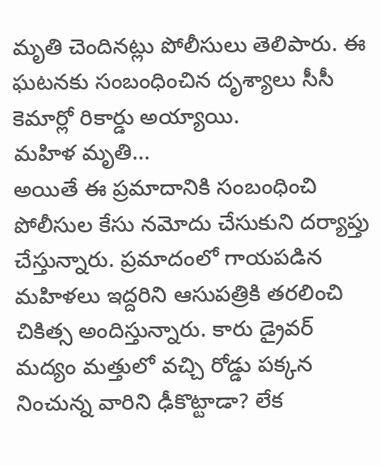మృతి చెందినట్లు పోలీసులు తెలిపారు. ఈ ఘటనకు సంబంధించిన దృశ్యాలు సీసీ కెమార్లో రికార్డు అయ్యాయి.
మహిళ మృతి...
అయితే ఈ ప్రమాదానికి సంబంధించి పోలీసుల కేసు నమోదు చేసుకుని దర్యాప్తు చేస్తున్నారు. ప్రమాదంలో గాయపడిన మహిళలు ఇద్దరిని ఆసుపత్రికి తరలించి చికిత్స అందిస్తున్నారు. కారు డ్రైవర్ మద్యం మత్తులో వచ్చి రోడ్డు పక్కన నించున్న వారిని ఢీకొట్టాడా? లేక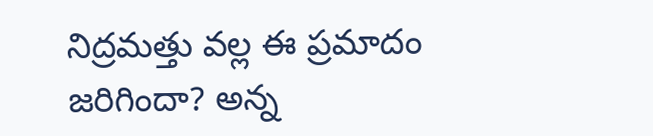నిద్రమత్తు వల్ల ఈ ప్రమాదం జరిగిందా? అన్న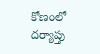కోణంలో దర్యాప్తు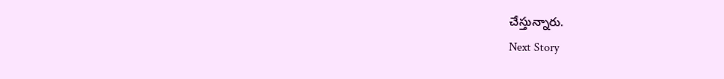చేస్తున్నారు.
Next Story